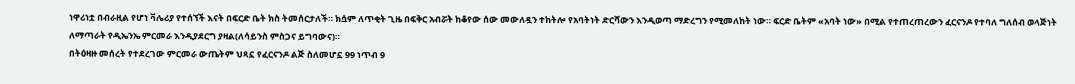ነዋሪነቷ በብራዚል የሆነ ቫሌሪያ የተሰኘች እናት በፍርድ ቤት ክስ ትመሰርታለች። ክሷም ለጥቂት ጊዜ በፍቅር አብሯት ከቆየው ሰው መውለዷን ተከትሎ የአባትነት ድርሻውን እንዲወጣ ማድረግን የሚመለከት ነው። ፍርድ ቤትም «አባት ነው» በሚል የተጠረጠረውን ፈርናንዶ የተባለ ግለሰብ ወላጅነት ለማጣራት የዲኤንኤ ምርመራ እንዲያደርግ ያዛል(ለሳይንስ ምስጋና ይግባውና)።
በትዕዛዙ መሰረት የተደረገው ምርመራ ውጤትም ህጻኗ የፈርናንዶ ልጅ ስለመሆኗ 99 ነጥብ 9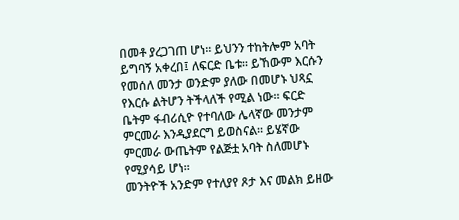በመቶ ያረጋገጠ ሆነ። ይህንን ተከትሎም አባት ይግባኝ አቀረበ፤ ለፍርድ ቤቱ። ይኸውም እርሱን የመሰለ መንታ ወንድም ያለው በመሆኑ ህጻኗ የእርሱ ልትሆን ትችላለች የሚል ነው። ፍርድ ቤትም ፋብሪሲዮ የተባለው ሌላኛው መንታም ምርመራ እንዲያደርግ ይወስናል። ይሄኛው ምርመራ ውጤትም የልጅቷ አባት ስለመሆኑ የሚያሳይ ሆነ።
መንትዮች አንድም የተለያየ ጾታ እና መልክ ይዘው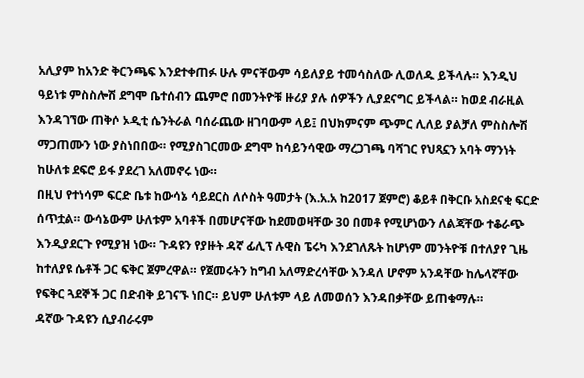አሊያም ከአንድ ቅርንጫፍ እንደተቀጠፉ ሁሉ ምናቸውም ሳይለያይ ተመሳስለው ሊወለዱ ይችላሉ። እንዲህ ዓይነቱ ምስስሎሽ ደግሞ ቤተሰብን ጨምሮ በመንትዮቹ ዙሪያ ያሉ ሰዎችን ሊያደናግር ይችላል። ከወደ ብራዚል እንዳገኘው ጠቅሶ ኦዲቲ ሴንትራል ባሰራጨው ዘገባውም ላይ፤ በህክምናም ጭምር ሊለይ ያልቻለ ምስስሎሽ ማጋጠሙን ነው ያስነበበው። የሚያስገርመው ደግሞ ከሳይንሳዊው ማረጋገጫ ባሻገር የህጻኗን አባት ማንነት ከሁለቱ ደፍሮ ይፋ ያደረገ አለመኖሩ ነው።
በዚህ የተነሳም ፍርድ ቤቱ ከውሳኔ ሳይደርስ ለሶስት ዓመታት (እ.አ.አ ከ2017 ጀምሮ) ቆይቶ በቅርቡ አስደናቂ ፍርድ ሰጥቷል። ውሳኔውም ሁለቱም አባቶች በመሆናቸው ከደመወዛቸው 30 በመቶ የሚሆነውን ለልጃቸው ተቆራጭ እንዲያደርጉ የሚያዝ ነው። ጉዳዩን የያዙት ዳኛ ፊሊፕ ሉዊስ ፔሩካ እንደገለጹት ከሆነም መንትዮቹ በተለያየ ጊዜ ከተለያዩ ሴቶች ጋር ፍቅር ጀምረዋል። የጀመሩትን ከግብ አለማድረሳቸው እንዳለ ሆኖም አንዳቸው ከሌላኛቸው የፍቅር ጓደኞች ጋር በድብቅ ይገናኙ ነበር። ይህም ሁለቱም ላይ ለመወሰን እንዳበቃቸው ይጠቁማሉ።
ዳኛው ጉዳዩን ሲያብራሩም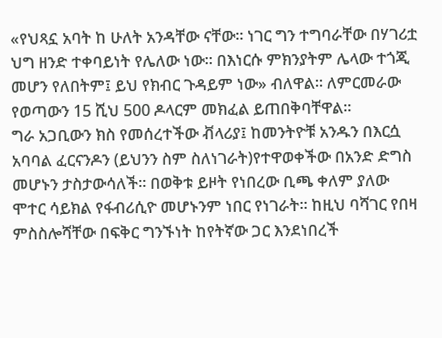«የህጻኗ አባት ከ ሁለት አንዳቸው ናቸው። ነገር ግን ተግባራቸው በሃገሪቷ ህግ ዘንድ ተቀባይነት የሌለው ነው። በእነርሱ ምክንያትም ሌላው ተጎጂ መሆን የለበትም፤ ይህ የክብር ጉዳይም ነው» ብለዋል። ለምርመራው የወጣውን 15 ሺህ 500 ዶላርም መክፈል ይጠበቅባቸዋል።
ግራ አጋቢውን ክስ የመሰረተችው ቭላሪያ፤ ከመንትዮቹ አንዱን በእርሷ አባባል ፈርናንዶን (ይህንን ስም ስለነገራት)የተዋወቀችው በአንድ ድግስ መሆኑን ታስታውሳለች። በወቅቱ ይዞት የነበረው ቢጫ ቀለም ያለው ሞተር ሳይክል የፋብሪሲዮ መሆኑንም ነበር የነገራት። ከዚህ ባሻገር የበዛ ምስስሎሻቸው በፍቅር ግንኙነት ከየትኛው ጋር እንደነበረች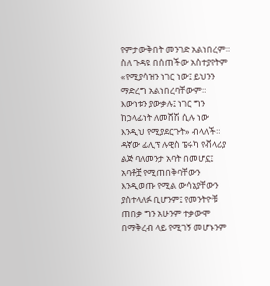የምታውቅበት መንገድ አልነበረም።
ስለ ጉዳዩ በሰጠችው አስተያየትም «የሚያሳዝን ነገር ነው፤ ይህንን ማድረግ አልነበረባቸውም። እውነቱን ያውቃሉ፤ ነገር ግን ከኃላፊነት ለመሸሽ ሲሉ ነው እንዲህ የሚያደርጉት» ብላለች።
ዳኛው ፊሊፕ ሉዊስ ፔሩካ የቭላሪያ ልጅ ባለመንታ አባት በመሆኗ፤ አባቶቿ የሚጠበቅባቸውን እንዲወጡ የሚል ውሳኔያቸውን ያስተላለፉ ቢሆንም፤ የመንትዮቹ ጠበቃ ግን አሁንም ተቃውሞ በማቅረብ ላይ የሚገኝ መሆኑንም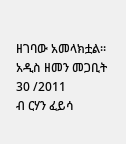ዘገባው አመላክቷል።
አዲስ ዘመን መጋቢት 30 /2011
ብ ርሃን ፈይሳ